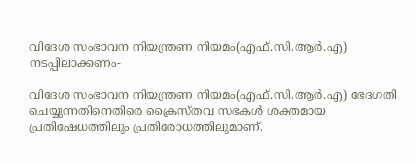വിദേശ സംഭാവന നിയന്ത്രണ നിയമം(എഫ്.സി.ആര്‍.എ) നടപ്പിലാക്കണം-

വിദേശ സംഭാവന നിയന്ത്രണ നിയമം(എഫ്.സി.ആര്‍.എ) ഭേദഗതി ചെയ്യുന്നതിനെതിരെ ക്രൈസ്തവ സഭകള്‍ ശക്തമായ പ്രതിഷേധത്തിലും പ്രതിരോധത്തിലുമാണ്.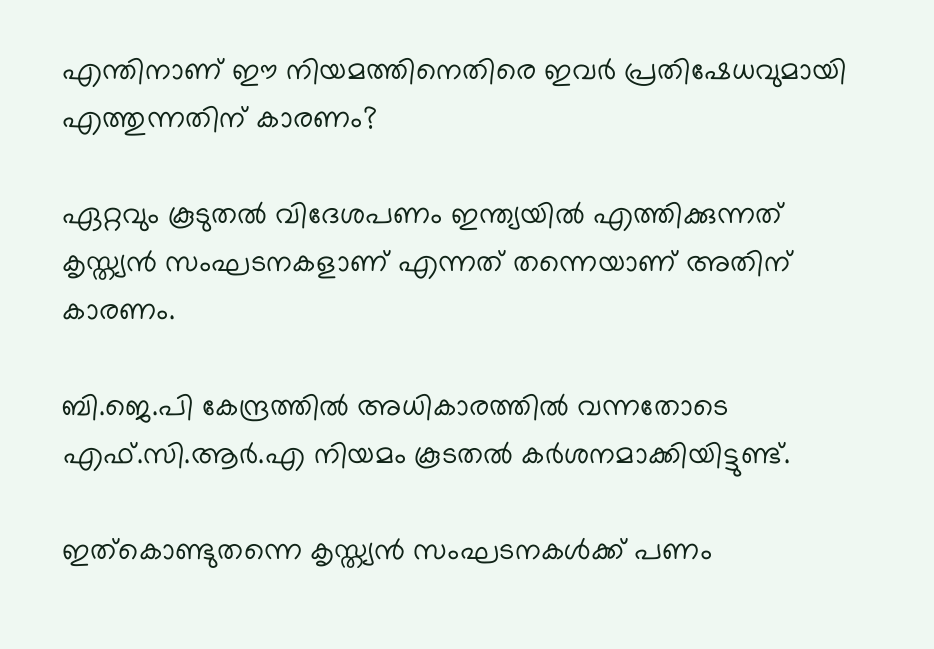എന്തിനാണ് ഈ നിയമത്തിനെതിരെ ഇവര്‍ പ്രതിഷേധവുമായി എത്തുന്നതിന് കാരണം?

ഏറ്റവും കൂടുതല്‍ വിദേശപണം ഇന്ത്യയില്‍ എത്തിക്കുന്നത് കൃസ്ത്യന്‍ സംഘടനകളാണ് എന്നത് തന്നെയാണ് അതിന് കാരണം.

ബി.ജെ.പി കേന്ദ്രത്തില്‍ അധികാരത്തില്‍ വന്നതോടെ എഫ്.സി.ആര്‍.എ നിയമം കൂടതല്‍ കര്‍ശനമാക്കിയിട്ടുണ്ട്.

ഇത്‌കൊണ്ടുതന്നെ കൃസ്ത്യന്‍ സംഘടനകള്‍ക്ക് പണം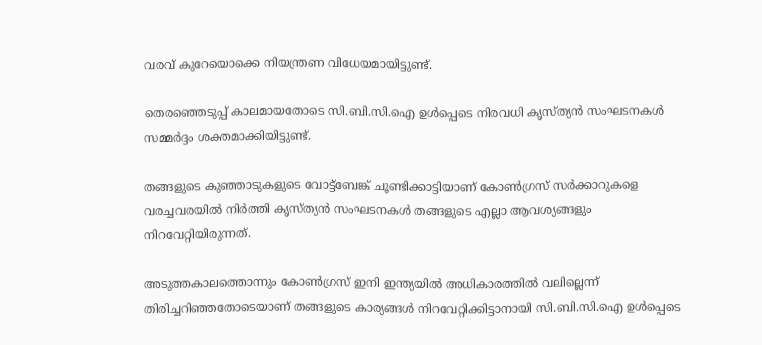വരവ് കുറേയൊക്കെ നിയന്ത്രണ വിധേയമായിട്ടുണ്ട്.

തെരഞ്ഞെടുപ്പ് കാലമായതോടെ സി.ബി.സി.ഐ ഉള്‍പ്പെടെ നിരവധി കൃസ്ത്യന്‍ സംഘടനകള്‍ സമ്മര്‍ദ്ദം ശക്തമാക്കിയിട്ടുണ്ട്.

തങ്ങളുടെ കുഞ്ഞാടുകളുടെ വോട്ട്‌ബേങ്ക് ചൂണ്ടിക്കാട്ടിയാണ് കോണ്‍ഗ്രസ് സര്‍ക്കാറുകളെ വരച്ചവരയില്‍ നിര്‍ത്തി കൃസ്ത്യന്‍ സംഘടനകള്‍ തങ്ങളുടെ എല്ലാ ആവശ്യങ്ങളും നിറവേറ്റിയിരുന്നത്.

അടുത്തകാലത്തൊന്നും കോണ്‍ഗ്രസ് ഇനി ഇന്ത്യയില്‍ അധികാരത്തില്‍ വലില്ലെന്ന് തിരിച്ചറിഞ്ഞതോടെയാണ് തങ്ങളുടെ കാര്യങ്ങള്‍ നിറവേറ്റിക്കിട്ടാനായി സി.ബി.സി.ഐ ഉള്‍പ്പെടെ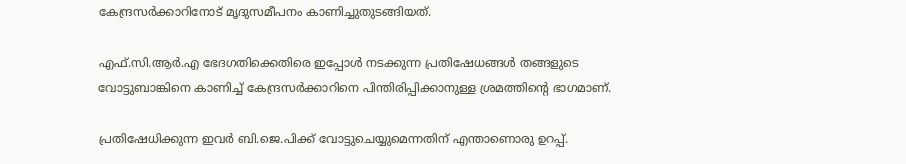കേന്ദ്രസര്‍ക്കാറിനോട് മൃദുസമീപനം കാണിച്ചുതുടങ്ങിയത്.

എഫ്.സി.ആര്‍.എ ഭേദഗതിക്കെതിരെ ഇപ്പോള്‍ നടക്കുന്ന പ്രതിഷേധങ്ങള്‍ തങ്ങളുടെ വോട്ടുബാങ്കിനെ കാണിച്ച് കേന്ദ്രസര്‍ക്കാറിനെ പിന്തിരിപ്പിക്കാനുള്ള ശ്രമത്തിന്റെ ഭാഗമാണ്.

പ്രതിഷേധിക്കുന്ന ഇവര്‍ ബി.ജെ.പിക്ക് വോട്ടുചെയ്യുമെന്നതിന് എന്താണൊരു ഉറപ്പ്.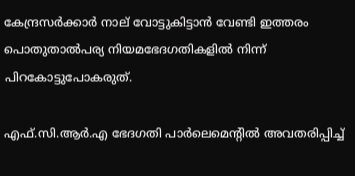കേന്ദ്രസര്‍ക്കാര്‍ നാല് വോട്ടുകിട്ടാന്‍ വേണ്ടി ഇത്തരം പൊതുതാല്‍പര്യ നിയമഭേദഗതികളില്‍ നിന്ന് പിറകോട്ടുപോകരുത്.

എഫ്.സി.ആര്‍.എ ഭേദഗതി പാര്‍ലെമെന്റില്‍ അവതരിപ്പിച്ച്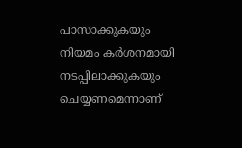പാസാക്കുകയും നിയമം കര്‍ശനമായി നടപ്പിലാക്കുകയും ചെയ്യണമെന്നാണ്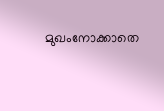മുഖംനോക്കാതെ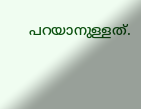പറയാനുള്ളത്.